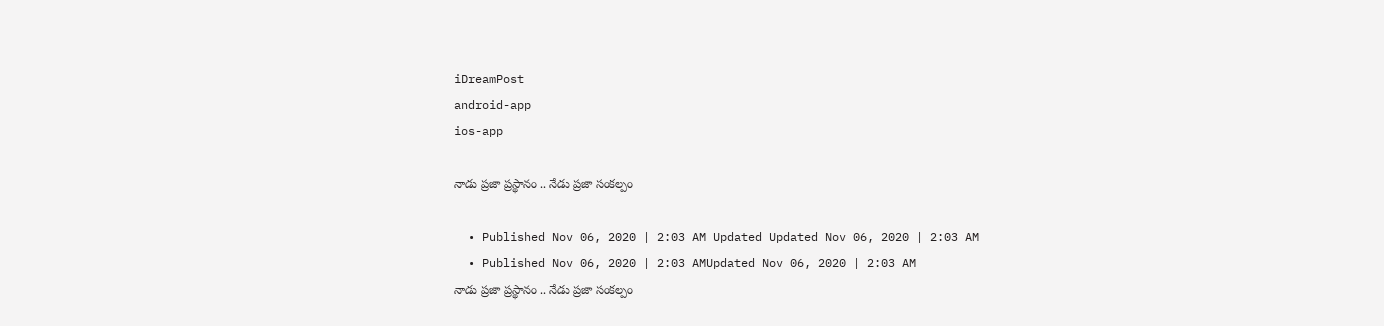iDreamPost
android-app
ios-app

నాడు ప్రజా ప్రస్థానం .. నేడు ప్రజా సంకల్పం

  • Published Nov 06, 2020 | 2:03 AM Updated Updated Nov 06, 2020 | 2:03 AM
  • Published Nov 06, 2020 | 2:03 AMUpdated Nov 06, 2020 | 2:03 AM
నాడు ప్రజా ప్రస్థానం .. నేడు ప్రజా సంకల్పం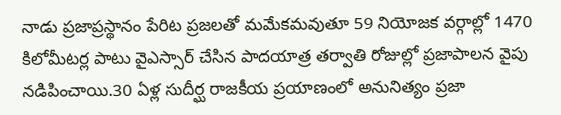నాడు ప్రజాప్రస్థానం పేరిట ప్రజలతో మమేకమవుతూ 59 నియోజక వర్గాల్లో 1470 కిలోమీటర్ల పాటు వైఎస్సార్ చేసిన పాదయాత్ర తర్వాతి రోజుల్లో ప్రజాపాలన వైపు నడిపించాయి.30 ఏళ్ల సుదీర్ఘ రాజకీయ ప్రయాణంలో అనునిత్యం ప్రజా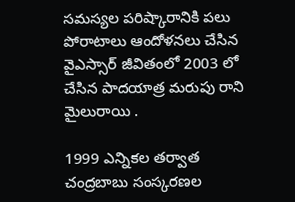సమస్యల పరిష్కారానికి పలు పోరాటాలు ఆందోళనలు చేసిన వైఎస్సార్ జీవితంలో 2003 లో చేసిన పాదయాత్ర మరుపు రాని మైలురాయి .

1999 ఎన్నికల తర్వాత చంద్రబాబు సంస్కరణల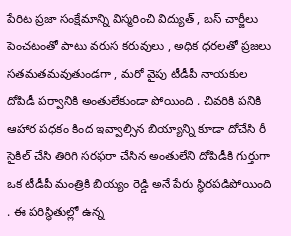పేరిట ప్రజా సంక్షేమాన్ని విస్మరించి విద్యుత్ , బస్ చార్జీలు పెంచటంతో పాటు వరుస కరువులు , అధిక ధరలతో ప్రజలు సతమతమవుతుండగా , మరో వైపు టీడీపీ నాయకుల దోపిడీ పర్వానికి అంతులేకుండా పోయింది . చివరికి పనికి ఆహార పధకం కింద ఇవ్వాల్సిన బియ్యాన్ని కూడా దోచేసి రీ సైకిల్ చేసి తిరిగి సరఫరా చేసిన అంతులేని దోపిడీకి గుర్తుగా ఒక టీడీపీ మంత్రికి బియ్యం రెడ్డి అనే పేరు స్థిరపడిపోయింది . ఈ పరిస్థితుల్లో ఉన్న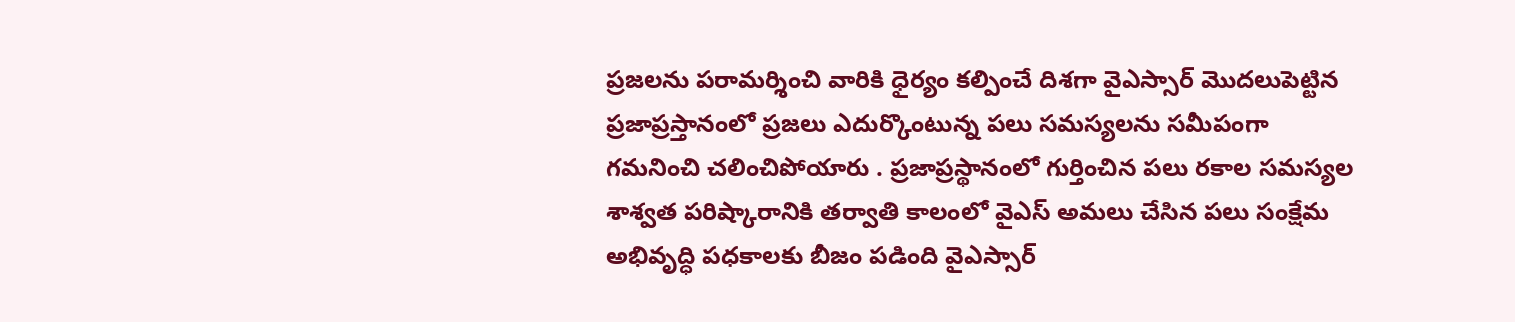ప్రజలను పరామర్శించి వారికి ధైర్యం కల్పించే దిశగా వైఎస్సార్ మొదలుపెట్టిన ప్రజాప్రస్తానంలో ప్రజలు ఎదుర్కొంటున్న పలు సమస్యలను సమీపంగా గమనించి చలించిపోయారు . ప్రజాప్రస్థానంలో గుర్తించిన పలు రకాల సమస్యల శాశ్వత పరిష్కారానికి తర్వాతి కాలంలో వైఎస్ అమలు చేసిన పలు సంక్షేమ అభివృద్ధి పధకాలకు బీజం పడింది వైఎస్సార్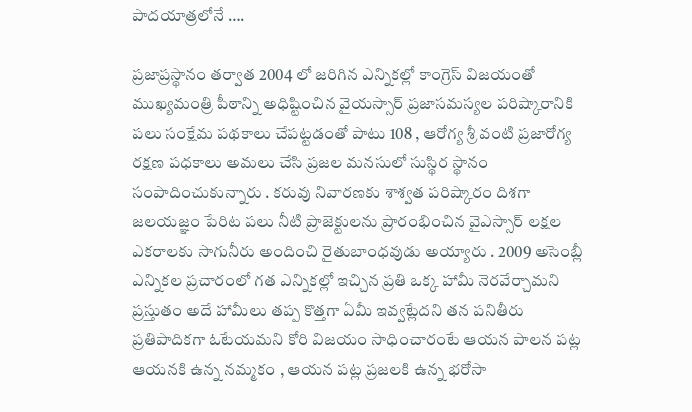పాదయాత్రలోనే ….

ప్రజాప్రస్థానం తర్వాత 2004 లో జరిగిన ఎన్నికల్లో కాంగ్రెస్ విజయంతో ముఖ్యమంత్రి పీఠాన్ని అధిష్టించిన వైయస్సార్ ప్రజాసమస్యల పరిష్కారానికి పలు సంక్షేమ పథకాలు చేపట్టడంతో పాటు 108 , ఆరోగ్య శ్రీ వంటి ప్రజారోగ్య రక్షణ పధకాలు అమలు చేసి ప్రజల మనసులో సుస్థిర స్థానం సంపాదించుకున్నారు . కరువు నివారణకు శాశ్వత పరిష్కారం దిశగా జలయజ్ఞం పేరిట పలు నీటి ప్రాజెక్టులను ప్రారంభించిన వైఎస్సార్ లక్షల ఎకరాలకు సాగునీరు అందించి రైతుబాంధవుడు అయ్యారు . 2009 అసెంబ్లీ ఎన్నికల ప్రచారంలో గత ఎన్నికల్లో ఇచ్చిన ప్రతి ఒక్క హామీ నెరవేర్చామని ప్రస్తుతం అదే హామీలు తప్ప కొత్తగా ఏమీ ఇవ్వట్లేదని తన పనితీరు ప్రతిపాదికగా ఓటేయమని కోరి విజయం సాధించారంటే ఆయన పాలన పట్ల ఆయనకి ఉన్న నమ్మకం , ఆయన పట్ల ప్రజలకి ఉన్న భరోసా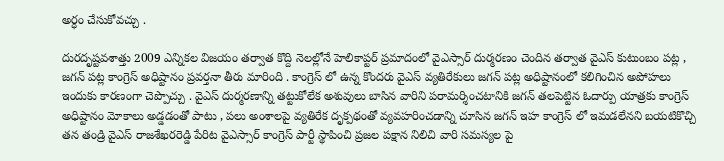అర్ధం చేసుకోవచ్చు .

దురదృష్టవశాత్తు 2009 ఎన్నికల విజయం తర్వాత కొద్ది నెలల్లోనే హెలికాప్టర్ ప్రమాదంలో వైఎస్సార్ దుర్మరణం చెందిన తర్వాత వైఎస్ కుటుంబం పట్ల , జగన్ పట్ల కాంగ్రెస్ అధిష్టానం ప్రవర్తనా తీరు మారింది . కాంగ్రెస్ లో ఉన్న కొందరు వైఎస్ వ్యతిరేకులు జగన్ పట్ల అధిష్టానంలో కలిగించిన అపోహలు ఇందుకు కారణంగా చెప్పొచ్చు . వైఎస్ దుర్మరణాన్ని తట్టుకోలేక అశువులు బాసిన వారిని పరామర్శించటానికి జగన్ తలపెట్టిన ఓదార్పు యాత్రకు కాంగ్రెస్ అధిష్టానం మోకాలు అడ్డడంతో పాటు , పలు అంశాలపై వ్యతిరేక దృక్పథంతో వ్యవహరించడాన్ని చూసిన జగన్ ఇహ కాంగ్రెస్ లో ఇమడలేనని బయటికొచ్చి తన తండ్రి వైఎస్ రాజశేఖరరెడ్డి పేరిట వైఎస్సార్ కాంగ్రెస్ పార్టీ స్థాపించి ప్రజల పక్షాన నిలిచి వారి సమస్యల పై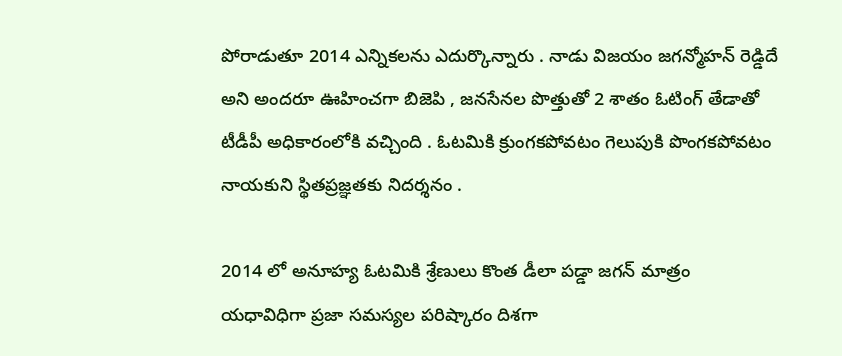పోరాడుతూ 2014 ఎన్నికలను ఎదుర్కొన్నారు . నాడు విజయం జగన్మోహన్ రెడ్డిదే అని అందరూ ఊహించగా బిజెపి , జనసేనల పొత్తుతో 2 శాతం ఓటింగ్ తేడాతో టీడీపీ అధికారంలోకి వచ్చింది . ఓటమికి క్రుంగకపోవటం గెలుపుకి పొంగకపోవటం నాయకుని స్థితప్రజ్ఞతకు నిదర్శనం .

2014 లో అనూహ్య ఓటమికి శ్రేణులు కొంత డీలా పడ్డా జగన్ మాత్రం యధావిధిగా ప్రజా సమస్యల పరిష్కారం దిశగా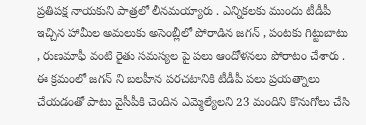ప్రతిపక్ష నాయకుని పాత్రలో లీనమయ్యారు . ఎన్నికలకు ముందు టీడీపీ ఇచ్చిన హామీల అమలుకు అసెంబ్లీలో పోరాడిన జగన్ , పంటకు గిట్టుబాటు , రుణమాఫీ వంటి రైతు సమస్యల పై పలు ఆందోళనలు పోరాటం చేశారు . ఈ క్రమంలో జగన్ ని బలహీన పరచటానికి టీడీపీ పలు ప్రయత్నాలు చేయడంతో పాటు వైసీపీకి చెందిన ఎమ్మెల్యేలని 23 మందిని కొనుగోలు చేసి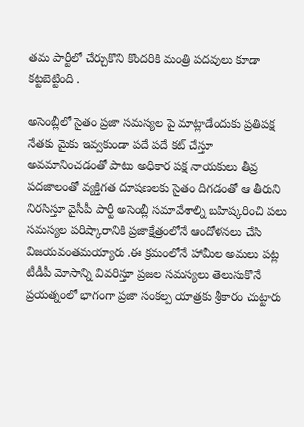తమ పార్టీలో చేర్చుకొని కొందరికి మంత్రి పదవులు కూడా కట్టబెట్టింది .

అసెంబ్లీలో సైతం ప్రజా సమస్యల పై మాట్లాడేందుకు ప్రతిపక్ష నేతకు మైకు ఇవ్వకుండా పదే పదే కట్ చేస్తూ అవమానించడంతో పాటు అధికార పక్ష నాయకులు తీవ్ర పదజాలంతో వ్యక్తిగత దూషణలకు సైతం దిగడంతో ఆ తీరుని నిరసిస్తూ వైసీపీ పార్టీ అసెంబ్లీ సమావేశాల్ని బహిష్కరించి పలు సమస్యల పరిష్కారానికి ప్రజాక్షేత్రంలోనే ఆందోళనలు చేసి విజయవంతమయ్యారు .ఈ క్రమంలోనే హామీల అమలు పట్ల టీడీపీ మోసాన్ని వివరిస్తూ ప్రజల సమస్యలు తెలుసుకొనే ప్రయత్నంలో భాగంగా ప్రజా సంకల్ప యాత్రకు శ్రీకారం చుట్టారు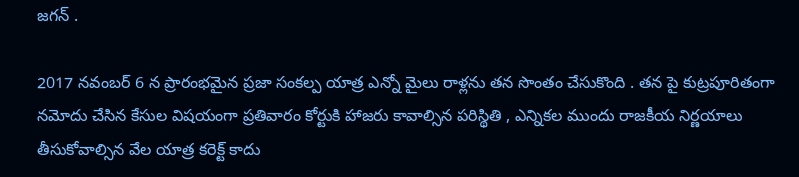జగన్ .

2017 నవంబర్ 6 న ప్రారంభమైన ప్రజా సంకల్ప యాత్ర ఎన్నో మైలు రాళ్లను తన సొంతం చేసుకొంది . తన పై కుట్రపూరితంగా నమోదు చేసిన కేసుల విషయంగా ప్రతివారం కోర్టుకి హాజరు కావాల్సిన పరిస్థితి , ఎన్నికల ముందు రాజకీయ నిర్ణయాలు తీసుకోవాల్సిన వేల యాత్ర కరెక్ట్ కాదు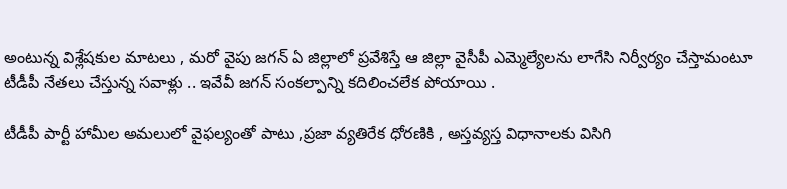అంటున్న విశ్లేషకుల మాటలు , మరో వైపు జగన్ ఏ జిల్లాలో ప్రవేశిస్తే ఆ జిల్లా వైసీపీ ఎమ్మెల్యేలను లాగేసి నిర్వీర్యం చేస్తామంటూ టీడీపీ నేతలు చేస్తున్న సవాళ్లు .. ఇవేవీ జగన్ సంకల్పాన్ని కదిలించలేక పోయాయి .

టీడీపీ పార్టీ హామీల అమలులో వైఫల్యంతో పాటు ,ప్రజా వ్యతిరేక ధోరణికి , అస్తవ్యస్త విధానాలకు విసిగి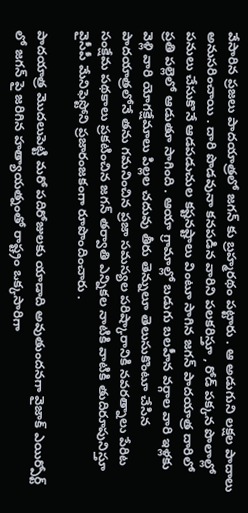వేసారిన ప్రజలు పాదయాత్రలో జగన్ కు బ్రహ్మరథం పట్టారు . ఆ అడుగుని లక్షల పాదాలు అనుసరించాయి . దారి పొడవునా కనపడిన వారిని పలకరిస్తూ , రోడ్ పక్కన పొలాల్లో పనులు చేసుకొనే ఆడపడుచుల కష్టనష్టాలు వింటూ సాగిన జగన్ పాదయాత్ర దారిలో ప్రతి పల్లెలో ఆడుతూ సాగింది . ఆయా గ్రామాల్లో బడుగు బలహీన వర్గాల వారి ఇళ్లకు వెళ్లి వారి యోగక్షేమాలు పిల్లల చదువు తీరు తెన్నులూ తెలుసుకొంటూ చేసిన పాదయాత్రలోనే తను గమనించిన ప్రజా సమస్యల పరిష్కారానికి నవరత్నాలు పేరిట సంక్షేమ పథకాలు ప్రకటించిన జగన్ తర్వాతి ఎన్నికల నాటికి వాటికి తుదిరూపునిస్తూ వైసీపీ మేనిఫెస్టోని ప్రజారంజకంగా రూపొందించారు .

పాదయాత్ర మొదలుపెట్టి మరో పదిరోజులకు యాడాది అవుతుందనగా వైజాక్ ఎయిర్పోర్ట్ లో జగన్ పై జరిగిన హత్యాయత్నంతో రాష్ట్రం ఒక్కసారిగా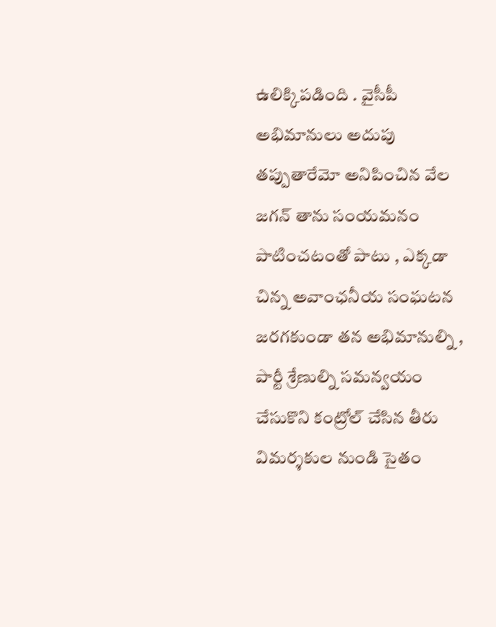ఉలిక్కిపడింది . వైసీపీ అభిమానులు అదుపు తప్పుతారేమో అనిపించిన వేల జగన్ తాను సంయమనం పాటించటంతో పాటు , ఎక్కడా చిన్న అవాంఛనీయ సంఘటన జరగకుండా తన అభిమానుల్ని , పార్టీ శ్రేణుల్ని సమన్వయం చేసుకొని కంట్రోల్ చేసిన తీరు విమర్శకుల నుండి సైతం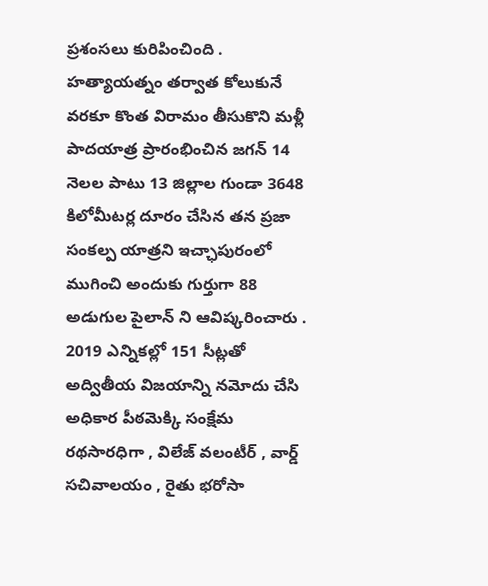ప్రశంసలు కురిపించింది . హత్యాయత్నం తర్వాత కోలుకునే వరకూ కొంత విరామం తీసుకొని మళ్లీ పాదయాత్ర ప్రారంభించిన జగన్ 14 నెలల పాటు 13 జిల్లాల గుండా 3648 కిలోమీటర్ల దూరం చేసిన తన ప్రజా సంకల్ప యాత్రని ఇచ్ఛాపురంలో ముగించి అందుకు గుర్తుగా 88 అడుగుల పైలాన్ ని ఆవిష్కరించారు . 2019 ఎన్నికల్లో 151 సీట్లతో అద్వితీయ విజయాన్ని నమోదు చేసి అధికార పీఠమెక్కి సంక్షేమ రథసారధిగా , విలేజ్ వలంటీర్ , వార్డ్ సచివాలయం , రైతు భరోసా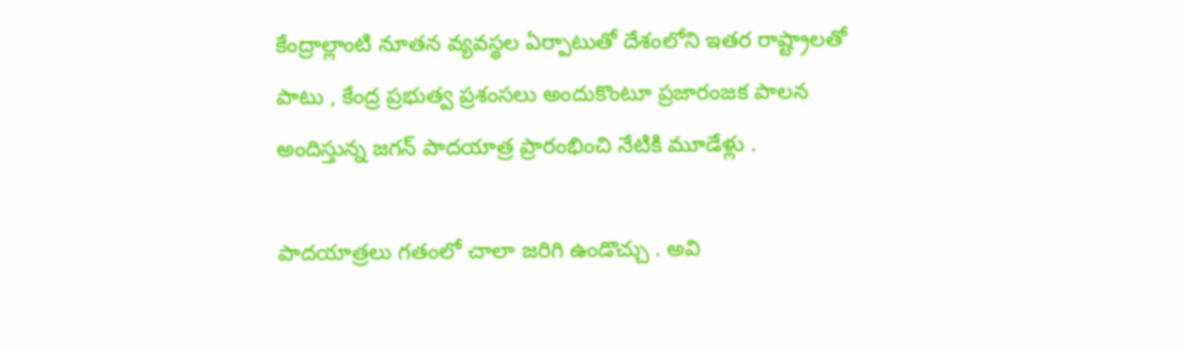కేంద్రాల్లాంటి నూతన వ్యవస్థల ఏర్పాటుతో దేశంలోని ఇతర రాష్ట్రాలతో పాటు , కేంద్ర ప్రభుత్వ ప్రశంసలు అందుకొంటూ ప్రజారంజక పాలన అందిస్తున్న జగన్ పాదయాత్ర ప్రారంభించి నేటికి మూడేళ్లు .

పాదయాత్రలు గతంలో చాలా జరిగి ఉండొచ్చు . అవి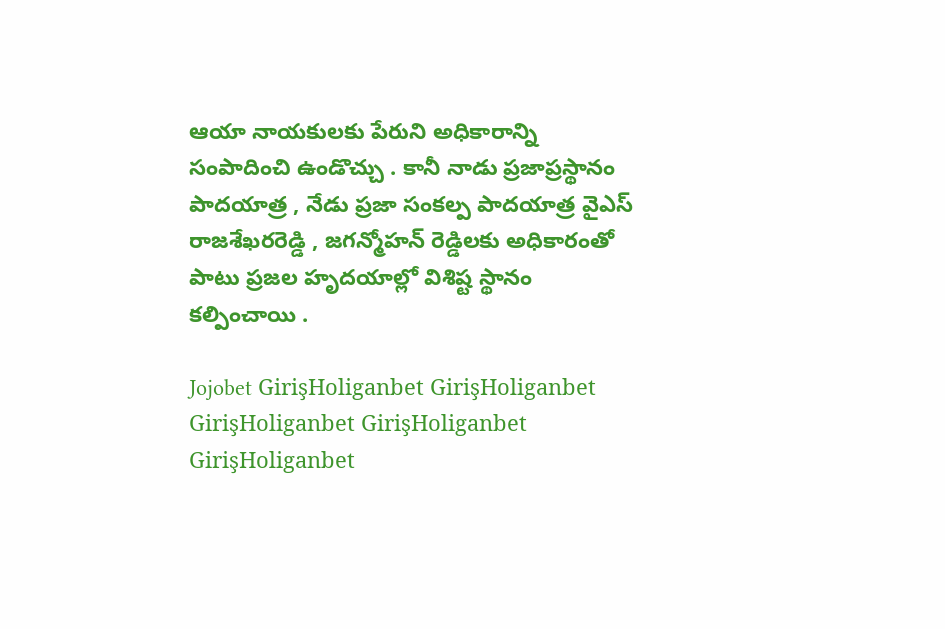ఆయా నాయకులకు పేరుని అధికారాన్ని సంపాదించి ఉండొచ్చు . కానీ నాడు ప్రజాప్రస్థానం పాదయాత్ర , నేడు ప్రజా సంకల్ప పాదయాత్ర వైఎస్ రాజశేఖరరెడ్డి , జగన్మోహన్ రెడ్డిలకు అధికారంతో పాటు ప్రజల హృదయాల్లో విశిష్ట స్థానం కల్పించాయి .

Jojobet GirişHoliganbet GirişHoliganbet GirişHoliganbet GirişHoliganbet GirişHoliganbet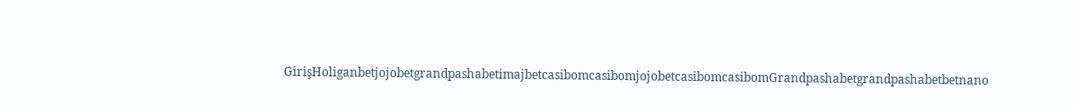GirişHoliganbetjojobetgrandpashabetimajbetcasibomcasibomjojobetcasibomcasibomGrandpashabetgrandpashabetbetnano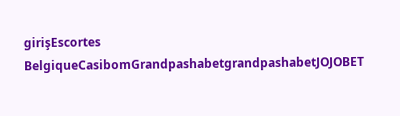girişEscortes BelgiqueCasibomGrandpashabetgrandpashabetJOJOBET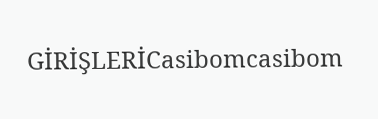GİRİŞLERİCasibomcasibom